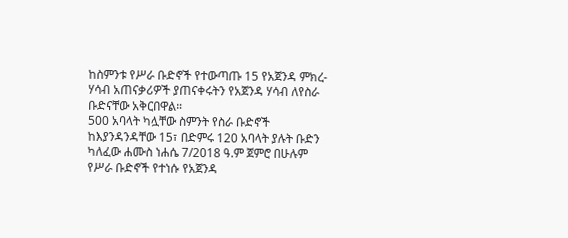ከስምንቱ የሥራ ቡድኖች የተውጣጡ 15 የአጀንዳ ምክረ-ሃሳብ አጠናቃሪዎች ያጠናቀሩትን የአጀንዳ ሃሳብ ለየስራ ቡድናቸው አቅርበዋል።
500 አባላት ካሏቸው ስምንት የስራ ቡድኖች ከእያንዳንዳቸው 15፣ በድምሩ 120 አባላት ያሉት ቡድን ካለፈው ሐሙስ ነሐሴ 7/2018 ዓ.ም ጀምሮ በሁሉም የሥራ ቡድኖች የተነሱ የአጀንዳ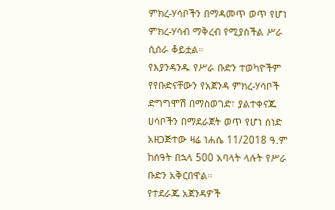ምክረ-ሃሳቦችን በማዳመጥ ወጥ የሆነ ምክረ-ሃሳብ ማቅረብ የሚያስችል ሥራ ሲሰራ ቆይቷል።
የእያንዳንዱ የሥራ ቡድን ተወካዮችም የየቡድናቸውን የአጀንዳ ምክረ-ሃሳቦች ድግግሞሽ በማስወገድ፣ ያልተቀናጁ ሀሳቦችን በማደራጀት ወጥ የሆነ ሰነድ አዘጋጅተው ዛሬ ነሐሴ 11/2018 ዓ.ም ከሰዓት በኋላ 500 አባላት ላሉት የሥራ ቡድን አቅርበዋል።
የተደራጁ አጀንዳዎች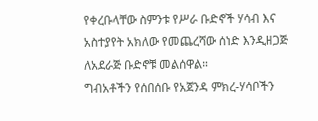የቀረቡላቸው ስምንቱ የሥራ ቡድኖች ሃሳብ እና አስተያየት አክለው የመጨረሻው ሰነድ እንዲዘጋጅ ለአደራጅ ቡድኖቹ መልሰዋል።
ግብአቶችን የሰበሰቡ የአጀንዳ ምክረ-ሃሳቦችን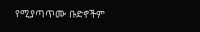የሚያጣጥሙ ቡድኖችም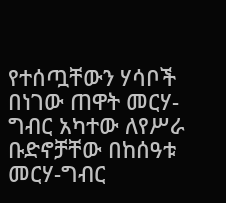የተሰጧቸውን ሃሳቦች በነገው ጠዋት መርሃ-ግብር አካተው ለየሥራ ቡድኖቻቸው በከሰዓቱ መርሃ-ግብር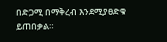በድጋሚ በማቅረብ እንደሚያፀድቁ ይጠበቃል።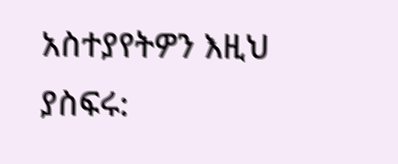አስተያየትዎን እዚህ ያስፍሩ: